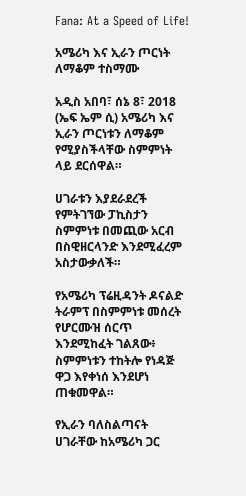Fana: At a Speed of Life!

አሜሪካ እና ኢራን ጦርነት ለማቆም ተስማሙ

አዲስ አበባ፣ ሰኔ 8፣ 2018 (ኤፍ ኤም ሲ) አሜሪካ እና ኢራን ጦርነቱን ለማቆም የሚያስችላቸው ስምምነት ላይ ደርሰዋል።

ሀገራቱን እያደራደረች የምትገኘው ፓኪስታን ስምምነቱ በመጪው አርብ በስዊዘርላንድ እንደሚፈረም አስታውቃለች።

የአሜሪካ ፕሬዚዳንት ዶናልድ ትራምፕ በስምምነቱ መሰረት የሆርሙዝ ሰርጥ እንደሚከፈት ገልጸው፥ ስምምነቱን ተከትሎ የነዳጅ ዋጋ እየቀነሰ እንደሆነ ጠቁመዋል።

የኢራን ባለስልጣናት ሀገራቸው ከአሜሪካ ጋር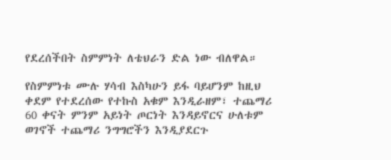የደረሰችበት ስምምነት ለቴህራን ድል ነው ብለዋል።

የስምምነቱ ሙሉ ሃሳብ እስካሁን ይፋ ባይሆንም ከዚህ ቀደም የተደረሰው የተኩስ አቁም እንዲራዘም፣ ተጨማሪ 60 ቀናት ምንም አይነት ጦርነት እንዳይኖርና ሁለቱም ወገኖች ተጨማሪ ንግግሮችን እንዲያደርጉ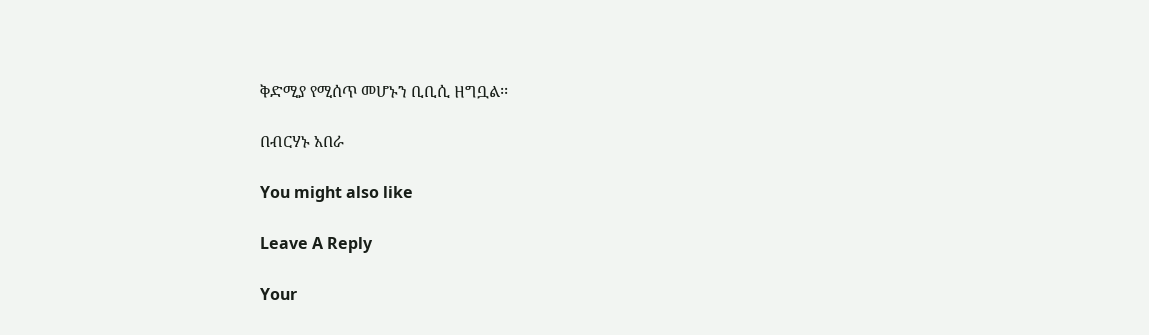ቅድሚያ የሚሰጥ መሆኑን ቢቢሲ ዘግቧል፡፡

በብርሃኑ አበራ

You might also like

Leave A Reply

Your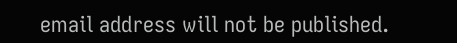email address will not be published.